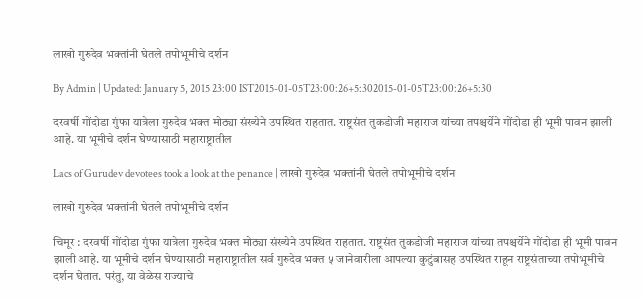लाखो गुरुदेव भक्तांनी घेतले तपोभूमीचे दर्शन

By Admin | Updated: January 5, 2015 23:00 IST2015-01-05T23:00:26+5:302015-01-05T23:00:26+5:30

दरवर्षी गोंदोडा गुंफा यात्रेला गुरुदेव भक्त मोठ्या संख्येने उपस्थित राहतात. राष्ट्रसंत तुकडोजी महाराज यांच्या तपश्चर्येने गोंदोडा ही भूमी पावन झाली आहे. या भूमीचे दर्शन घेण्यासाठी महाराष्ट्रातील

Lacs of Gurudev devotees took a look at the penance | लाखो गुरुदेव भक्तांनी घेतले तपोभूमीचे दर्शन

लाखो गुरुदेव भक्तांनी घेतले तपोभूमीचे दर्शन

चिमूर : दरवर्षी गोंदोडा गुंफा यात्रेला गुरुदेव भक्त मोठ्या संख्येने उपस्थित राहतात. राष्ट्रसंत तुकडोजी महाराज यांच्या तपश्चर्येने गोंदोडा ही भूमी पावन झाली आहे. या भूमीचे दर्शन घेण्यासाठी महाराष्ट्रातील सर्व गुरुदेव भक्त ५ जानेवारीला आपल्या कुटुंबासह उपस्थित राहून राष्ट्रसंताच्या तपोभूमीचे दर्शन घेतात. परंतु, या वेळेस राज्याचे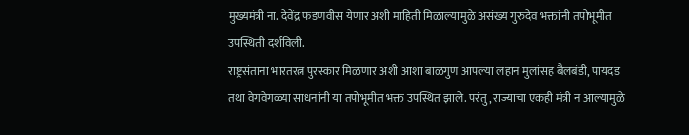मुख्यमंत्री ना. देवेंद्र फडणवीस येणार अशी माहिती मिळाल्यामुळे असंख्य गुरुदेव भक्तांनी तपोभूमीत उपस्थिती दर्शविली.
राष्ट्रसंताना भारतरत्न पुरस्कार मिळणार अशी आशा बाळगुण आपल्या लहान मुलांसह बैलबंडी, पायदड तथा वेगवेगळ्या साधनांनी या तपोभूमीत भक्त उपस्थित झाले. परंतु, राज्याचा एकही मंत्री न आल्यामुळे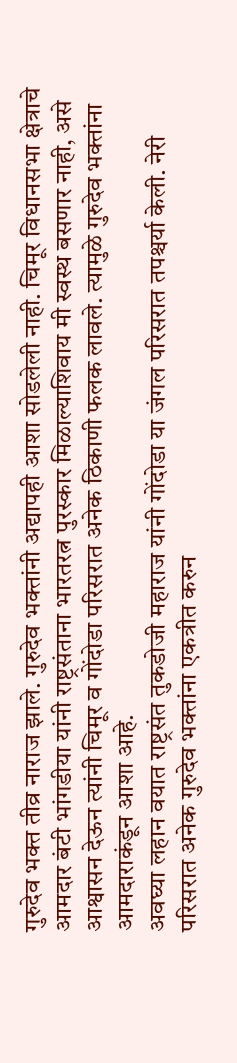गुरुदेव भक्त तीव्र नाराज झाले. गुरुदेव भक्तांनी अद्यापही आशा सोडलेली नाही. चिमूर विधानसभा क्षेत्राचे आमदार बंटी भांगडीया यांनी राष्ट्रसंताना भारतरत्न पुरस्कार मिळाल्याशिवाय मी स्वस्थ बसणार नाही, असे आश्वासन देऊन त्यांनी चिमूर व गोंदोडा परिसरात अनेक ठिकाणी फलक लावले. त्यामुळे गुरुदेव भक्तांना आमदाराकंडून आशा आहे.
अवघ्या लहान वयात राष्ट्रसंत तुकडोजी महाराज यांनी गोंदोडा या जंगल परिसरात तपश्चर्या केली. नेरी परिसरात अनेक गुरुदेव भक्तांना एकत्रीत करुन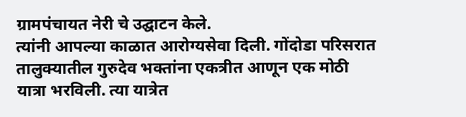ग्रामपंचायत नेरी चे उद्घाटन केले.
त्यांनी आपल्या काळात आरोग्यसेवा दिली. गोंदोडा परिसरात तालुक्यातील गुरुदेव भक्तांना एकत्रीत आणून एक मोठी यात्रा भरविली. त्या यात्रेत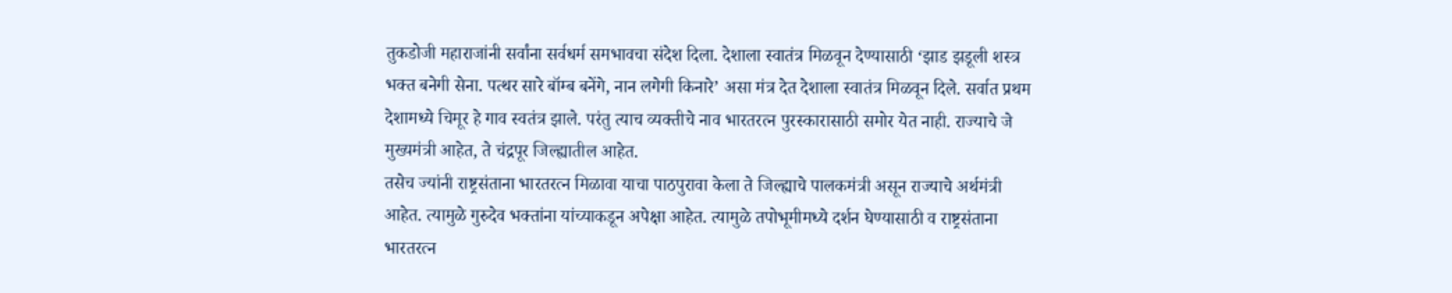तुकडोजी महाराजांनी सर्वांना सर्वधर्म समभावचा संदेश दिला. देशाला स्वातंत्र मिळवून देण्यासाठी ‘झाड झडूली शस्त्र भक्त बनेगी सेना. पत्थर सारे बॉम्ब बनेंगे, नान लगेगी किनारे’ असा मंत्र देत देशाला स्वातंत्र मिळवून दिले. सर्वात प्रथम देशामध्ये चिमूर हे गाव स्वतंत्र झाले. परंतु त्याच व्यक्तीचे नाव भारतरत्न पुरस्कारासाठी समोर येत नाही. राज्याचे जे मुख्यमंत्री आहेत, ते चंद्रपूर जिल्ह्यातील आहेत.
तसेच ज्यांनी राष्ट्रसंताना भारतरत्न मिळावा याचा पाठपुरावा केला ते जिल्ह्याचे पालकमंत्री असून राज्याचे अर्थमंत्री आहेत. त्यामुळे गुरुदेव भक्तांना यांच्याकडून अपेक्षा आहेत. त्यामुळे तपोभूमीमध्ये दर्शन घेण्यासाठी व राष्ट्रसंताना भारतरत्न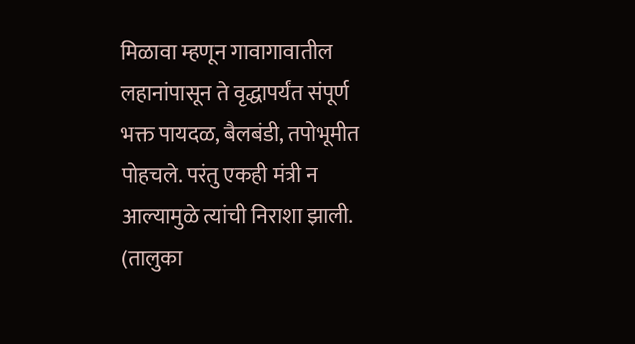मिळावा म्हणून गावागावातील लहानांपासून ते वृद्धापर्यंत संपूर्ण भक्त पायदळ, बैलबंडी, तपोभूमीत पोहचले. परंतु एकही मंत्री न आल्यामुळे त्यांची निराशा झाली. (तालुका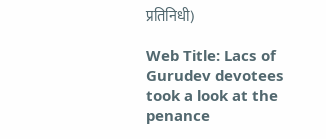प्रतिनिधी)

Web Title: Lacs of Gurudev devotees took a look at the penance